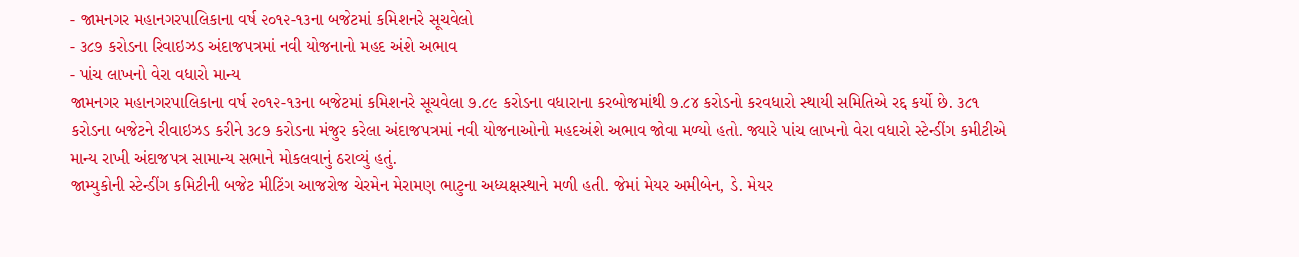- જામનગર મહાનગરપાલિકાના વર્ષ ૨૦૧૨-૧૩ના બજેટમાં કમિશનરે સૂચવેલો
- ૩૮૭ કરોડના રિવાઇઝડ અંદાજપત્રમાં નવી યોજનાનો મહદ અંશે અભાવ
- પાંચ લાખનો વેરા વધારો માન્ય
જામનગર મહાનગરપાલિકાના વર્ષ ૨૦૧૨-૧૩ના બજેટમાં કમિશનરે સૂચવેલા ૭.૮૯ કરોડના વધારાના કરબોજમાંથી ૭.૮૪ કરોડનો કરવધારો સ્થાયી સમિતિએ રદ્દ કર્યો છે. ૩૮૧ કરોડના બજેટને રીવાઇઝડ કરીને ૩૮૭ કરોડના મંજુર કરેલા અંદાજપત્રમાં નવી યોજનાઓનો મહદઅંશે અભાવ જોવા મળ્યો હતો. જ્યારે પાંચ લાખનો વેરા વધારો સ્ટેન્ડીંગ કમીટીએ માન્ય રાખી અંદાજપત્ર સામાન્ય સભાને મોકલવાનું ઠરાવ્યું હતું.
જામ્યુકોની સ્ટેન્ડીંગ કમિટીની બજેટ મીટિંગ આજરોજ ચેરમેન મેરામણ ભાટુના અધ્યક્ષસ્થાને મળી હતી. જેમાં મેયર અમીબેન, ડે. મેયર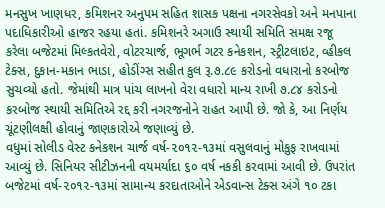મનસુખ ખાણધર, કમિશનર અનુપમ સહિત શાસક પક્ષના નગરસેવકો અને મનપાના પદાધિકારીઓ હાજર રહયા હતાં. કમિશનરે અગાઉ સ્થાયી સમિતિ સમક્ષ રજૂ કરેલા બજેટમાં મિલ્કતવેરો, વોટરચાર્જ, ભૂગર્ભ ગટર કનેકશન, સ્ટ્રીટલાઇટ, વ્હીકલ ટેક્સ, દુકાન-મકાન ભાડા, હોડીંગ્સ સહીત કુલ રૂ.૭.૮૯ કરોડનો વધારાનો કરબોજ સુચવ્યો હતો. જેમાંથી માત્ર પાંચ લાખનો વેરા વધારો માન્ય રાખી ૭.૮૪ કરોડનો કરબોજ સ્થાયી સમિતિએ રદ્દ કરી નગરજનોને રાહત આપી છે. જો કે, આ નિર્ણય ચૂંટણીલક્ષી હોવાનું જાણકારોએ જણાવ્યું છે.
વધુમાં સોલીડ વેસ્ટ કનેકશન ચાર્જ વર્ષ-૨૦૧૨-૧૩માં વસુલવાનું મોકુફ રાખવામાં આવ્યું છે. સિનિયર સીટીઝનની વયમર્યાદા ૬૦ વર્ષ નકકી કરવામાં આવી છે. ઉપરાંત બજેટમાં વર્ષ-૨૦૧૨-૧૩માં સામાન્ય કરદાતાઓને એડવાન્સ ટેક્સ અંગે ૧૦ ટકા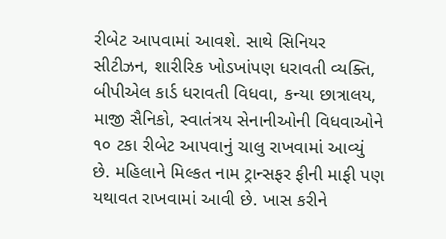રીબેટ આપવામાં આવશે. સાથે સિનિયર સીટીઝન, શારીરિક ખોડખાંપણ ધરાવતી વ્યક્તિ, બીપીએલ કાર્ડ ધરાવતી વિધવા, કન્યા છાત્રાલય, માજી સૈનિકો, સ્વાતંત્રય સેનાનીઓની વિધવાઓને ૧૦ ટકા રીબેટ આપવાનું ચાલુ રાખવામાં આવ્યું છે. મહિલાને મિલ્કત નામ ટ્રાન્સફર ફીની માફી પણ યથાવત રાખવામાં આવી છે. ખાસ કરીને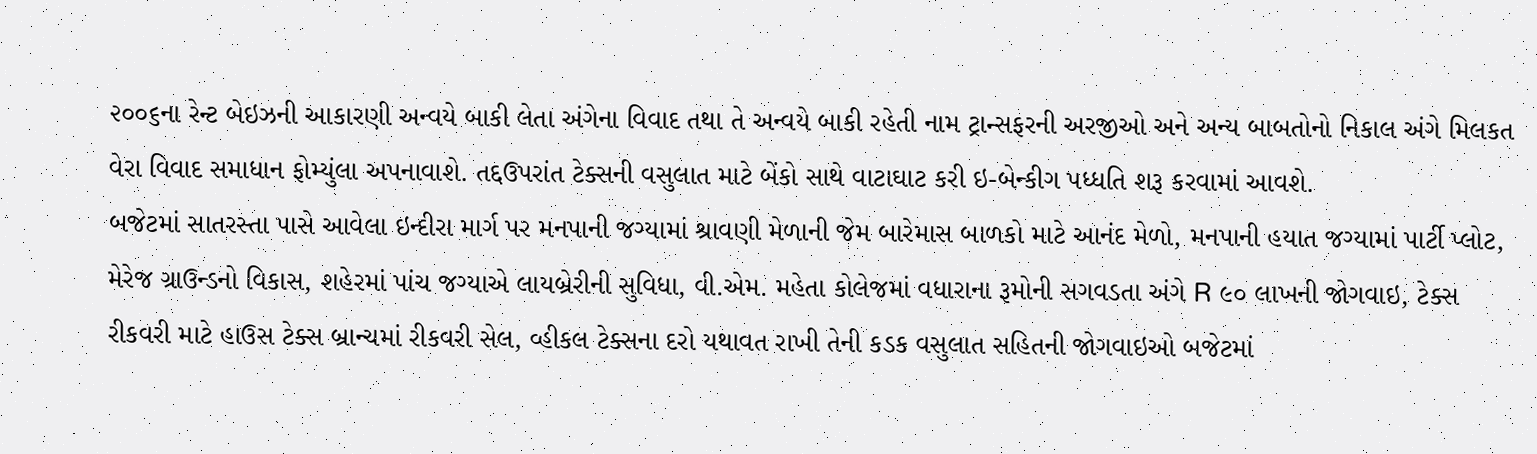૨૦૦૬ના રેન્ટ બેઇઝની આકારણી અન્વયે બાકી લેતા અંગેના વિવાદ તથા તે અન્વયે બાકી રહેતી નામ ટ્રાન્સફરની અરજીઓ અને અન્ય બાબતોનો નિકાલ અંગે મિલકત વેરા વિવાદ સમાધાન ફોમ્યુંલા અપનાવાશે. તદ્દઉપરાંત ટેક્સની વસુલાત માટે બેંકો સાથે વાટાઘાટ કરી ઇ-બેન્કીગ પધ્ધતિ શરૂ કરવામાં આવશે.
બજેટમાં સાતરસ્તા પાસે આવેલા ઇન્દીરા માર્ગ પર મનપાની જગ્યામાં શ્રાવણી મેળાની જેમ બારેમાસ બાળકો માટે આનંદ મેળો, મનપાની હયાત જગ્યામાં પાર્ટી પ્લોટ, મેરેજ ગ્રાઉન્ડનો વિકાસ, શહેરમાં પાંચ જગ્યાએ લાયબ્રેરીની સુવિધા, વી.એમ. મહેતા કોલેજમાં વધારાના રૂમોની સગવડતા અંગે R ૯૦ લાખની જોગવાઇ, ટેક્સ રીકવરી માટે હાઉસ ટેક્સ બ્રાન્ચમાં રીકવરી સેલ, વ્હીકલ ટેક્સના દરો યથાવત રાખી તેની કડક વસુલાત સહિતની જોગવાઇઓ બજેટમાં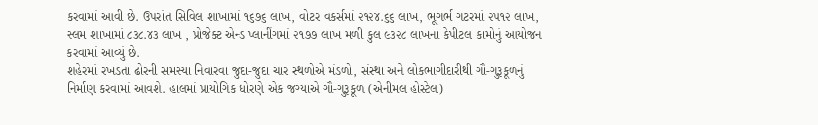કરવામાં આવી છે. ઉપરાંત સિવિલ શાખામાં ૧૬૭૬ લાખ, વોટર વકર્સમાં ૨૧૨૪.૬૬ લાખ, ભૂગર્ભ ગટરમાં ૨૫૧૨ લાખ, સ્લમ શાખામાં ૮૩૮.૪૩ લાખ , પ્રોજેક્ટ એન્ડ પ્લાનીંગમાં ૨૧૭૭ લાખ મળી કુલ ૯૩૨૮ લાખના કેપીટલ કામોનું આયોજન કરવામાં આવ્યું છે.
શહેરમાં રખડતા ઢોરની સમસ્યા નિવારવા જુદા-જુદા ચાર સ્થળોએ મંડળો, સંસ્થા અને લોકભાગીદારીથી ગૌ-ગુરૂકૂળનું નિર્માણ કરવામાં આવશે. હાલમાં પ્રાયોગિક ધોરણે એક જગ્યાએ ગૌ-ગુરૂકૂળ (એનીમલ હોસ્ટેલ)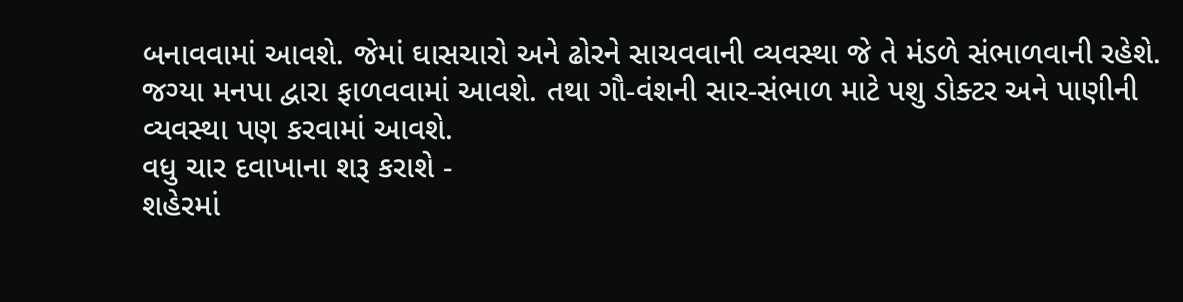બનાવવામાં આવશે. જેમાં ઘાસચારો અને ઢોરને સાચવવાની વ્યવસ્થા જે તે મંડળે સંભાળવાની રહેશે. જગ્યા મનપા દ્વારા ફાળવવામાં આવશે. તથા ગૌ-વંશની સાર-સંભાળ માટે પશુ ડોક્ટર અને પાણીની વ્યવસ્થા પણ કરવામાં આવશે.
વધુ ચાર દવાખાના શરૂ કરાશે -
શહેરમાં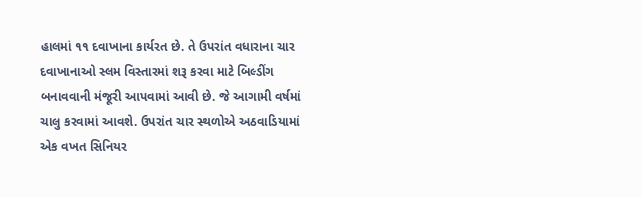હાલમાં ૧૧ દવાખાના કાર્યરત છે. તે ઉપરાંત વધારાના ચાર દવાખાનાઓ સ્લમ વિસ્તારમાં શરૂ કરવા માટે બિલ્ડીંગ બનાવવાની મંજૂરી આપવામાં આવી છે. જે આગામી વર્ષમાં ચાલુ કરવામાં આવશે. ઉપરાંત ચાર સ્થળોએ અઠવાડિયામાં એક વખત સિનિયર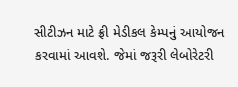સીટીઝન માટે ફ્રી મેડીકલ કેમ્પનું આયોજન કરવામાં આવશે. જેમાં જરૂરી લેબોરેટરી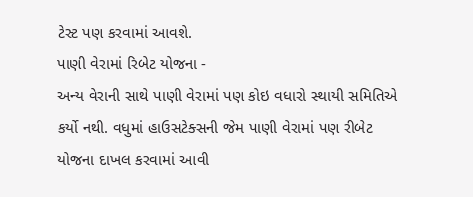ટેસ્ટ પણ કરવામાં આવશે.
પાણી વેરામાં રિબેટ યોજના -
અન્ય વેરાની સાથે પાણી વેરામાં પણ કોઇ વધારો સ્થાયી સમિતિએ કર્યો નથી. વધુમાં હાઉસટેક્સની જેમ પાણી વેરામાં પણ રીબેટ યોજના દાખલ કરવામાં આવી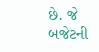છે. જે બજેટની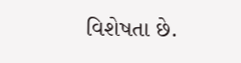વિશેષતા છે.